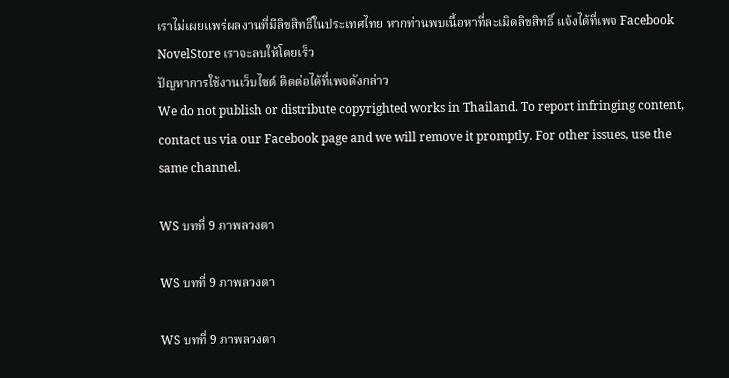เราไม่เผยแพร่ผลงานที่มีลิขสิทธิ์ในประเทศไทย หากท่านพบเนื้อหาที่ละเมิดลิขสิทธิ์ แจ้งได้ที่เพจ Facebook NovelStore เราจะลบให้โดยเร็ว
ปัญหาการใช้งานเว็บไซต์ ติดต่อได้ที่เพจดังกล่าว
We do not publish or distribute copyrighted works in Thailand. To report infringing content, contact us via our Facebook page and we will remove it promptly. For other issues, use the same channel.

WS บทที่ 9 ภาพลวงตา

WS บทที่ 9 ภาพลวงตา

WS บทที่ 9 ภาพลวงตา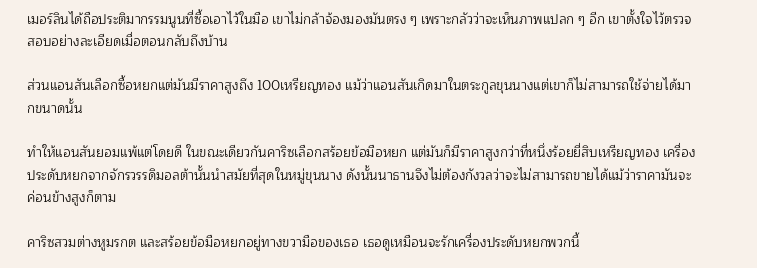เมอร์ลินได้ถือประติมากรรมนูนที่ซื้อเอาไว้ในมือ เขาไม่กล้าจ้องมองมันตรง ๆ เพราะกลัวว่าจะเห็นภาพแปลก ๆ อีก เขาตั้งใจไว้ตรวจสอบอย่างละเอียดเมื่อตอนกลับถึงบ้าน

ส่วนแอนสันเลือกซื้อหยกแต่มันมีราคาสูงถึง 100เหรียญทอง แม้ว่าแอนสันเกิดมาในตระกูลขุนนางแต่เขาก็ไม่สามารถใช้จ่ายได้มากขนาดนั้น

ทำให้แอนสันยอมแพ้แต่โดยดี ในขณะเดียวกันคาริซเลือกสร้อยข้อมือหยก แต่มันก็มีราคาสูงกว่าที่หนึ่งร้อยยี่สิบเหรียญทอง เครื่องประดับหยกจากจักรวรรดิมอลต้านั้นนำสมัยที่สุดในหมู่ขุนนาง ดังนั้นนาธานจึงไม่ต้องกังวลว่าจะไม่สามารถขายได้แม้ว่าราคามันจะค่อนข้างสูงก็ตาม

คาริซสวมต่างหูมรกต และสร้อยข้อมือหยกอยู่ทางขวามือของเธอ เธอดูเหมือนจะรักเครื่องประดับหยกพวกนี้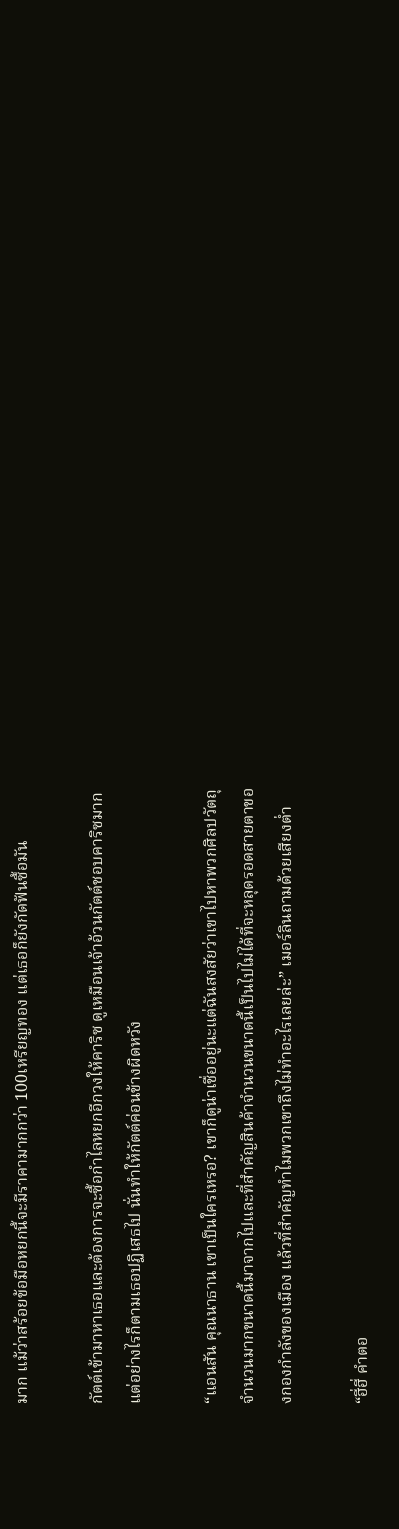มาก แม้ว่าสร้อยข้อมือหยกนี้จะมีราคามากกว่า 100เหรียญทอง แต่เธอก็ยังกัดฟันซื้อมัน

กัตต์เข้ามาหาเธอและต้องการจะซื้อกำไลหยกอีกวงให้คาริซ ดูเหมือนเจ้าอ้วนกัตต์ชอบคาริซมากแต่อย่างไรก็ตามเธอปฏิเสธไป นั่นทำให้กัตต์ค่อนข้างผิดหวัง

“แอนสัน คุณนาธาน เขาเป็นใครเหรอ? เขาก็ดูน่าเชื่ออยู่นะแต่ฉันสงสัยว่าเขาไปหาพวกศิลปวัตถุจำนวนมากขนาดนี้มาจากไปและที่สำคัญสินค้าจำนวนขนาดนี้เป็นไปไม่ได้ที่จะหลุดรอดสายตาของกองกำลังของเมือง แล้วที่สำคัญทำไมพวกเขาถึงไม่ทำอะไรเลยล่ะ” เมอร์ลินถามด้วยเสียงต่ำ

“ฮี่ฮี่ คำตอ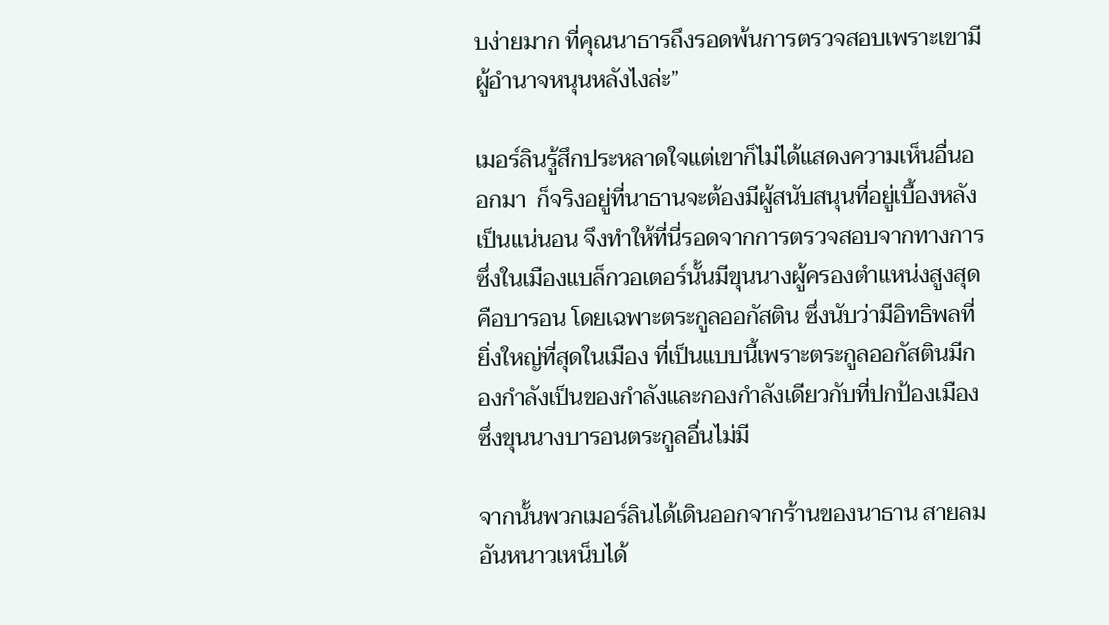บง่ายมาก ที่คุณนาธารถึงรอดพ้นการตรวจสอบเพราะเขามีผู้อำนาจหนุนหลังไงล่ะ”

เมอร์ลินรู้สึกประหลาดใจแต่เขาก็ไม่ได้แสดงความเห็นอื่นออกมา  ก็จริงอยู่ที่นาธานจะต้องมีผู้สนับสนุนที่อยู่เบื้องหลังเป็นแน่นอน จึงทำให้ที่นี่รอดจากการตรวจสอบจากทางการ ซึ่งในเมืองแบล็กวอเตอร์นั้นมีขุนนางผู้ครองตำแหน่งสูงสุดคือบารอน โดยเฉพาะตระกูลออกัสติน ซึ่งนับว่ามีอิทธิพลที่ยิ่งใหญ่ที่สุดในเมือง ที่เป็นแบบนี้เพราะตระกูลออกัสตินมีกองกำลังเป็นของกำลังและกองกำลังเดียวกับที่ปกป้องเมืองซึ่งขุนนางบารอนตระกูลอื่นไม่มี

จากนั้นพวกเมอร์ลินได้เดินออกจากร้านของนาธาน สายลมอันหนาวเหน็บได้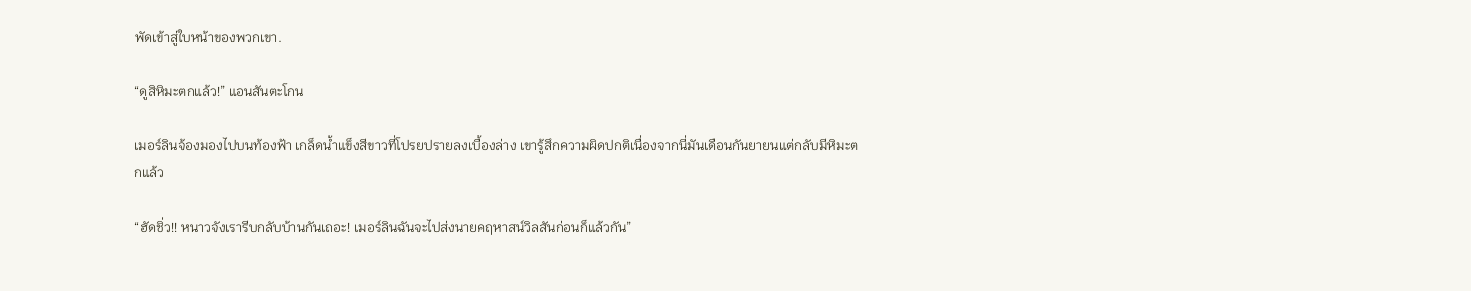พัดเข้าสู่ใบหน้าของพวกเขา.

“ดูสิหิมะตกแล้ว!” แอนสันตะโกน

เมอร์ลินจ้องมองไปบนท้องฟ้า เกล็ดน้ำแข็งสีขาวที่โปรยปรายลงเบื้องล่าง เขารู้สึกความผิดปกติเนื่องจากนี่มันเดือนกันยายนแต่กลับมีหิมะตกแล้ว

“ฮัดชิ่ว!! หนาวจังเรารีบกลับบ้านกันเถอะ! เมอร์ลินฉันจะไปส่งนายคฤหาสน์วิลสันก่อนก็แล้วกัน”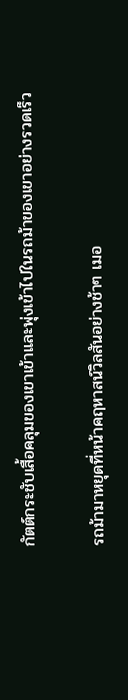กัตต์กระชับเสื้อคลุมของเขาเข้าและพุ่งเข้าไปในรถม้าของเขาอย่างรวดเร็ว

รถม้ามาหยุดที่หน้าคฤหาสน์วิลสันอย่างช้าๆ เมอ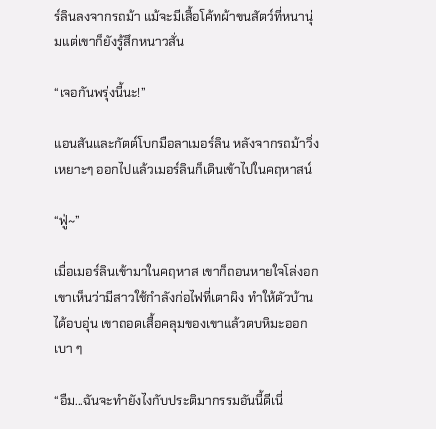ร์ลินลงจากรถม้า แม้จะมีเสื้อโค้ทผ้าขนสัตว์ที่หนานุ่มแต่เขาก็ยังรู้สึกหนาวสั่น

“เจอกันพรุ่งนี้นะ!”

แอนสันและกัตต์โบกมือลาเมอร์ลิน หลังจากรถม้าวิ่งเหยาะๆ ออกไปแล้วเมอร์ลินก็เดินเข้าไปในคฤหาสน์

“ฟู่~”

เมื่อเมอร์ลินเข้ามาในคฤหาส เขาก็ถอนหายใจโล่งอก เขาเห็นว่ามีสาวใช้กำลังก่อไฟที่เตาผิง ทำให้ตัวบ้านได้อบอุ่น เขาถอดเสื้อคลุมของเขาแล้วตบหิมะออกเบา ๆ

“อืม...ฉันจะทำยังไงกับประติมากรรมอันนี้ดีเนี่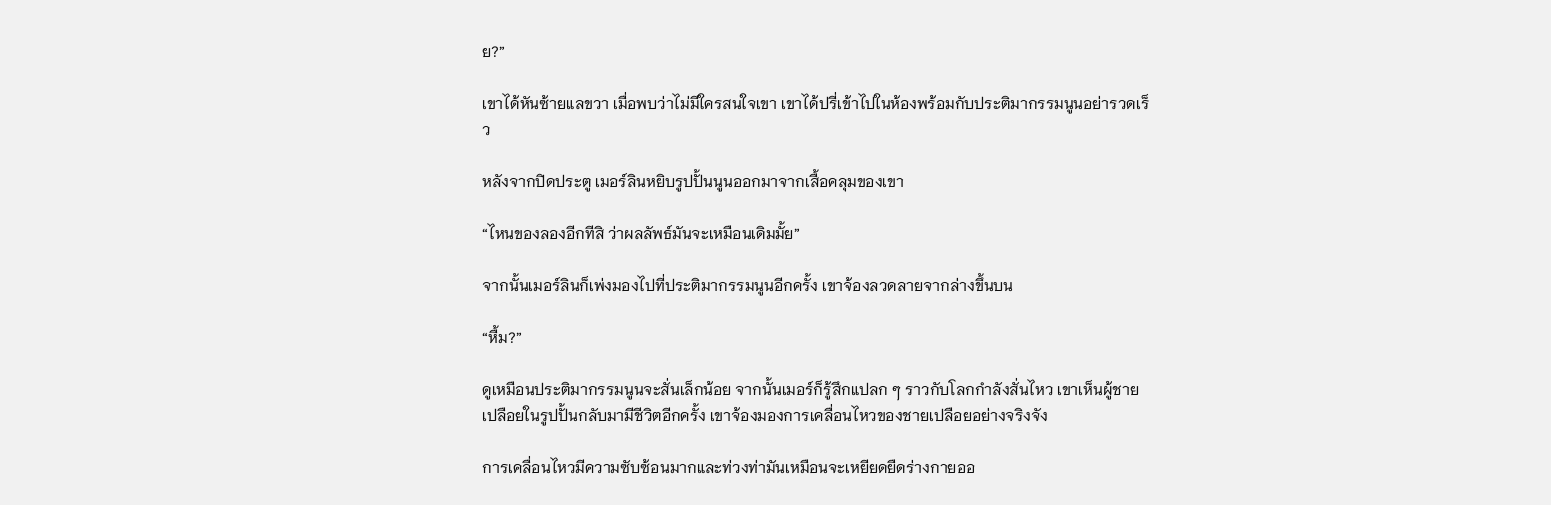ย?”

เขาได้หันซ้ายแลขวา เมื่อพบว่าไม่มีใครสนใจเขา เขาได้ปรี่เข้าไปในห้องพร้อมกับประติมากรรมนูนอย่ารวดเร็ว

หลังจากปิดประตู เมอร์ลินหยิบรูปปั้นนูนออกมาจากเสื้อคลุมของเขา

“ไหนของลองอีกทีสิ ว่าผลลัพธ์มันจะเหมือนเดิมมั้ย”

จากนั้นเมอร์ลินก็เพ่งมองไปที่ประติมากรรมนูนอีกครั้ง เขาจ้องลวดลายจากล่างขึ้นบน

“หื้ม?”

ดูเหมือนประติมากรรมนูนจะสั่นเล็กน้อย จากนั้นเมอร์ก็รู้สึกแปลก ๆ ราวกับโลกกำลังสั่นไหว เขาเห็นผู้ชายเปลือยในรูปปั้นกลับมามีชีวิตอีกครั้ง เขาจ้องมองการเคลื่อนไหวของชายเปลือยอย่างจริงจัง

การเคลื่อนไหวมีความซับซ้อนมากและท่วงท่ามันเหมือนจะเหยียดยืดร่างกายออ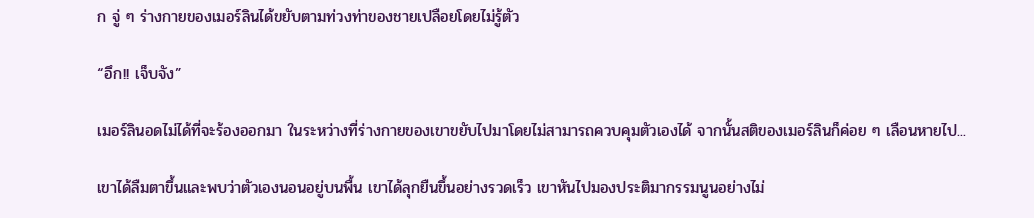ก จู่ ๆ ร่างกายของเมอร์ลินได้ขยับตามท่วงท่าของชายเปลือยโดยไม่รู้ตัว

“อึก!! เจ็บจัง”

เมอร์ลินอดไม่ได้ที่จะร้องออกมา ในระหว่างที่ร่างกายของเขาขยับไปมาโดยไม่สามารถควบคุมตัวเองได้ จากนั้นสติของเมอร์ลินก็ค่อย ๆ เลือนหายไป...

เขาได้ลืมตาขึ้นและพบว่าตัวเองนอนอยู่บนพื้น เขาได้ลุกยืนขึ้นอย่างรวดเร็ว เขาหันไปมองประติมากรรมนูนอย่างไม่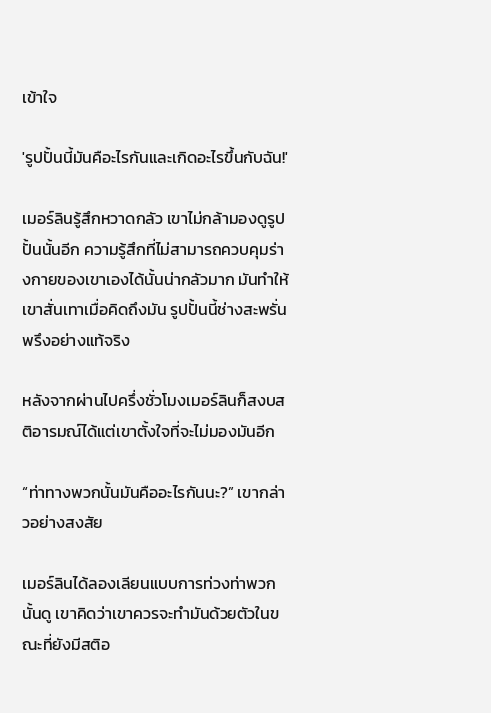เข้าใจ

'รูปปั้นนี้มันคือะไรกันและเกิดอะไรขึ้นกับฉัน!'

เมอร์ลินรู้สึกหวาดกลัว เขาไม่กล้ามองดูรูปปั้นนั้นอีก ความรู้สึกที่ไม่สามารถควบคุมร่างกายของเขาเองได้นั้นน่ากลัวมาก มันทำให้เขาสั่นเทาเมื่อคิดถึงมัน รูปปั้นนี้ช่างสะพรั่นพรึงอย่างแท้จริง

หลังจากผ่านไปครึ่งชั่วโมงเมอร์ลินก็สงบสติอารมณ์ได้แต่เขาตั้งใจที่จะไม่มองมันอีก

“ท่าทางพวกนั้นมันคืออะไรกันนะ?” เขากล่าวอย่างสงสัย

เมอร์ลินได้ลองเลียนแบบการท่วงท่าพวกนั้นดู เขาคิดว่าเขาควรจะทำมันด้วยตัวในขณะที่ยังมีสติอ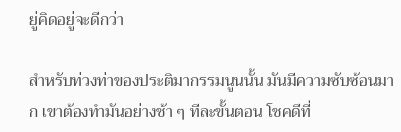ยู่คิดอยู่จะดีกว่า

สำหรับท่วงท่าของประติมากรรมนูนนั้น มันมีความซับซ้อนมาก เขาต้องทำมันอย่างช้า ๆ ทีละขั้นตอน โชคดีที่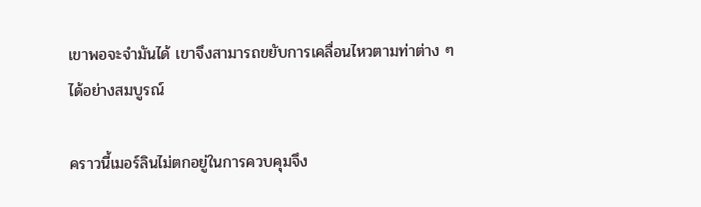เขาพอจะจำมันได้ เขาจึงสามารถขยับการเคลื่อนไหวตามท่าต่าง ๆ ได้อย่างสมบูรณ์

คราวนี้เมอร์ลินไม่ตกอยู่ในการควบคุมจึง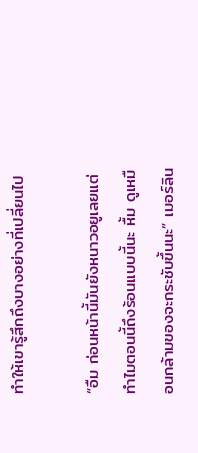ทำให้เขารู้สึกถึงบางอย่างที่เปลี่ยนไป

“อืม ก่อนหน้านี้มันยังหนาวอยูเลยแต่ทำไมตอนนี้ถึงร้อนแบบนี้นะ หื้ม ดูเหมือนกล้ามของจะกระชับขึ้นนะ” เมอร์ลิน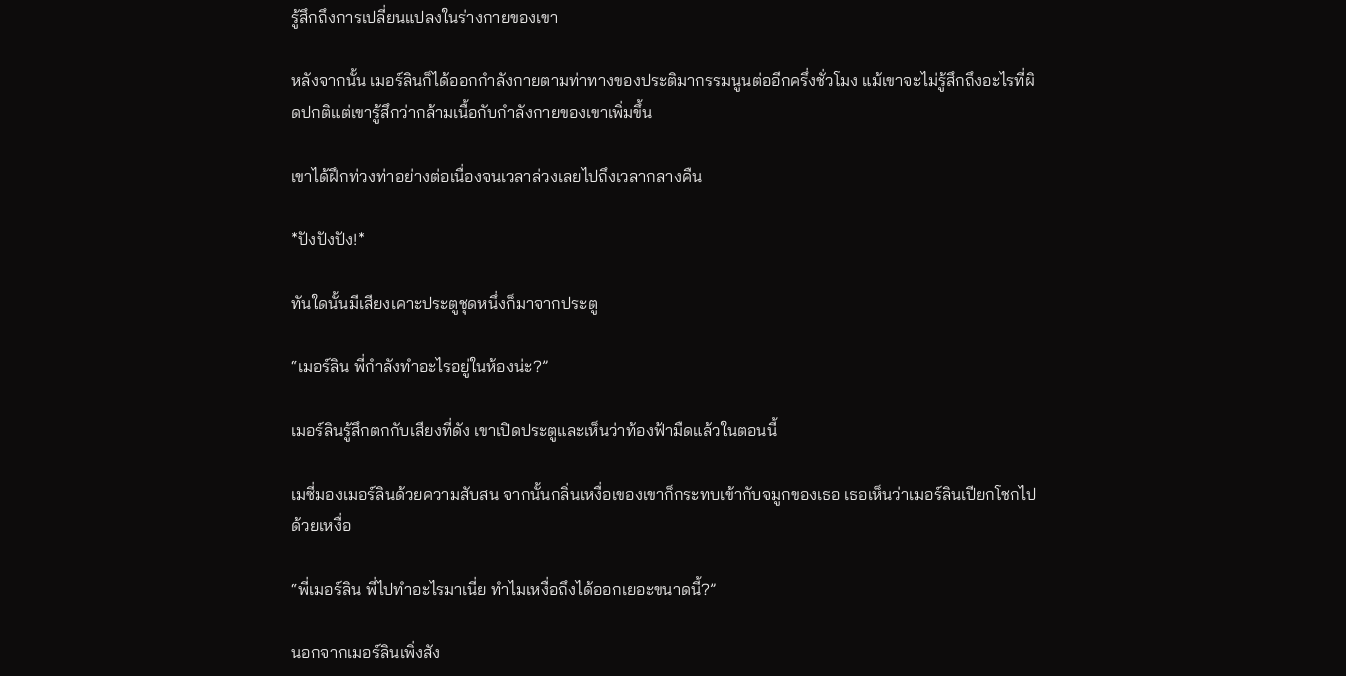รู้สึกถึงการเปลี่ยนแปลงในร่างกายของเขา

หลังจากนั้น เมอร์ลินก็ได้ออกกำลังกายตามท่าทางของประติมากรรมนูนต่ออีกครึ่งชั่วโมง แม้เขาจะไม่รู้สึกถึงอะไรที่ผิดปกติแต่เขารู้สึกว่ากล้ามเนื้อกับกำลังกายของเขาเพิ่มขึ้น

เขาได้ฝึกท่วงท่าอย่างต่อเนื่องจนเวลาล่วงเลยไปถึงเวลากลางคืน

*ปังปังปัง!*

ทันใดนั้นมีเสียงเคาะประตูชุดหนึ่งก็มาจากประตู

“เมอร์ลิน พี่กำลังทำอะไรอยู่ในห้องน่ะ?”

เมอร์ลินรู้สึกตกกับเสียงที่ดัง เขาเปิดประตูและเห็นว่าท้องฟ้ามืดแล้วในตอนนี้

เมซี่มองเมอร์ลินด้วยความสับสน จากนั้นกลิ่นเหงื่อเของเขาก็กระทบเข้ากับจมูกของเธอ เธอเห็นว่าเมอร์ลินเปียกโชกไปด้วยเหงื่อ

“พี่เมอร์ลิน พี่ไปทำอะไรมาเนี่ย ทำไมเหงื่อถึงได้ออกเยอะขนาดนี้?”

นอกจากเมอร์ลินเพิ่งสัง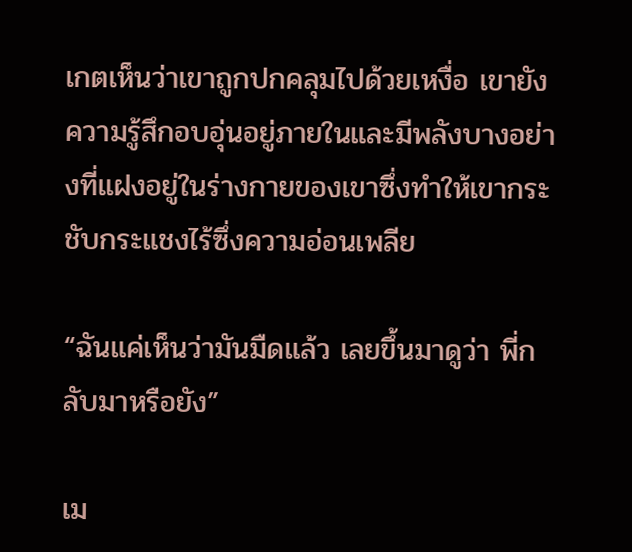เกตเห็นว่าเขาถูกปกคลุมไปด้วยเหงื่อ เขายังความรู้สึกอบอุ่นอยู่ภายในและมีพลังบางอย่างที่แฝงอยู่ในร่างกายของเขาซึ่งทำให้เขากระชับกระแชงไร้ซึ่งความอ่อนเพลีย

“ฉันแค่เห็นว่ามันมืดแล้ว เลยขึ้นมาดูว่า พี่กลับมาหรือยัง”

เม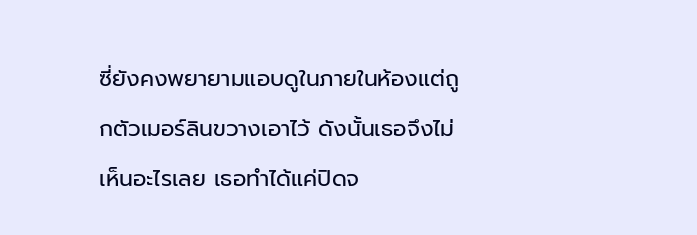ซี่ยังคงพยายามแอบดูในภายในห้องแต่ถูกตัวเมอร์ลินขวางเอาไว้ ดังนั้นเธอจึงไม่เห็นอะไรเลย เธอทำได้แค่ปิดจ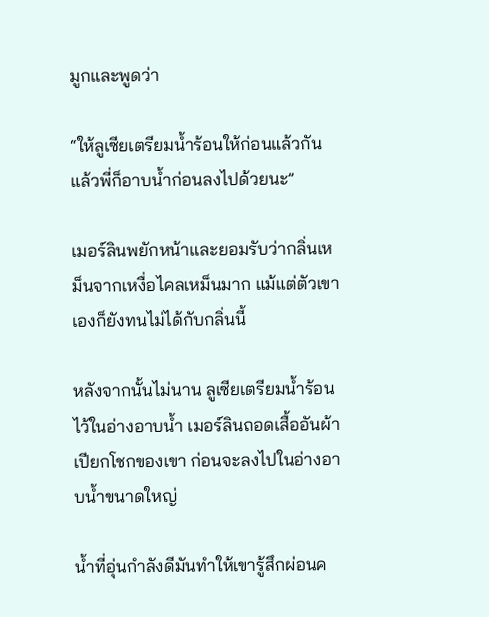มูกและพูดว่า

“ให้ลูเซียเตรียมน้ำร้อนให้ก่อนแล้วกัน แล้วพี่ก็อาบน้ำก่อนลงไปด้วยนะ”

เมอร์ลินพยักหน้าและยอมรับว่ากลิ่นเหม็นจากเหงื่อไคลเหม็นมาก แม้แต่ตัวเขาเองก็ยังทนไม่ได้กับกลิ่นนี้

หลังจากนั้นไม่นาน ลูเซียเตรียมน้ำร้อนไว้ในอ่างอาบน้ำ เมอร์ลินถอดเสื้ออันผ้าเปียกโชกของเขา ก่อนจะลงไปในอ่างอาบน้ำขนาดใหญ่

น้ำที่อุ่นกำลังดีมันทำให้เขารู้สึกผ่อนค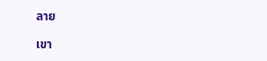ลาย

เขา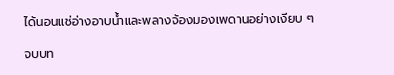ได้นอนแช่อ่างอาบน้ำและพลางจ้องมองเพดานอย่างเงียบ ๆ

จบบท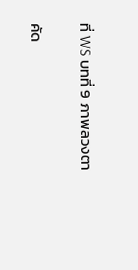ที่ WS บทที่ 9 ภาพลวงตา

คัด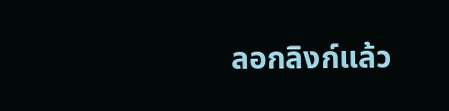ลอกลิงก์แล้ว